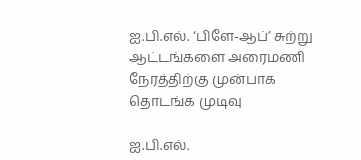ஐ.பி.எல். ‘பிளே-ஆப்’ சுற்று ஆட்டங்களை அரைமணி நேரத்திற்கு முன்பாக தொடங்க முடிவு

ஐ.பி.எல்.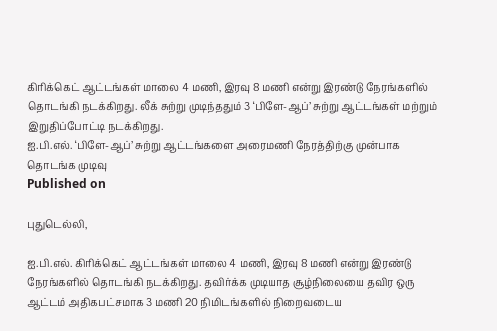கிரிக்கெட் ஆட்டங்கள் மாலை 4 மணி, இரவு 8 மணி என்று இரண்டு நேரங்களில் தொடங்கி நடக்கிறது. லீக் சுற்று முடிந்ததும் 3 ‘பிளே-ஆப்’ சுற்று ஆட்டங்கள் மற்றும் இறுதிப்போட்டி நடக்கிறது.
ஐ.பி.எல். ‘பிளே-ஆப்’ சுற்று ஆட்டங்களை அரைமணி நேரத்திற்கு முன்பாக தொடங்க முடிவு
Published on

புதுடெல்லி,

ஐ.பி.எல். கிரிக்கெட் ஆட்டங்கள் மாலை 4 மணி, இரவு 8 மணி என்று இரண்டு நேரங்களில் தொடங்கி நடக்கிறது. தவிர்க்க முடியாத சூழ்நிலையை தவிர ஒரு ஆட்டம் அதிகபட்சமாக 3 மணி 20 நிமிடங்களில் நிறைவடைய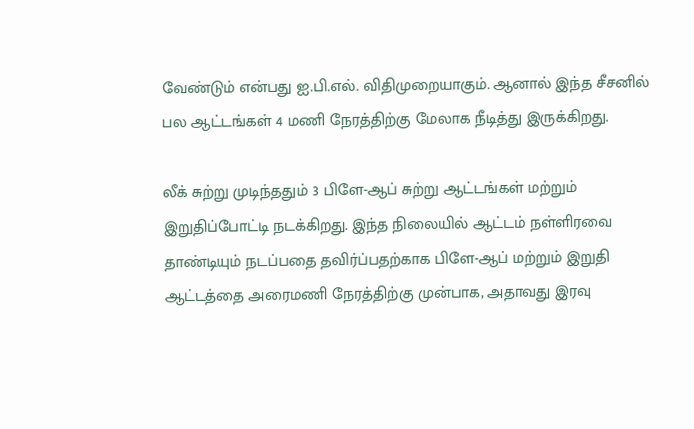வேண்டும் என்பது ஐ.பி.எல். விதிமுறையாகும். ஆனால் இந்த சீசனில் பல ஆட்டங்கள் 4 மணி நேரத்திற்கு மேலாக நீடித்து இருக்கிறது.

லீக் சுற்று முடிந்ததும் 3 பிளே-ஆப் சுற்று ஆட்டங்கள் மற்றும் இறுதிப்போட்டி நடக்கிறது. இந்த நிலையில் ஆட்டம் நள்ளிரவை தாண்டியும் நடப்பதை தவிர்ப்பதற்காக பிளே-ஆப் மற்றும் இறுதி ஆட்டத்தை அரைமணி நேரத்திற்கு முன்பாக, அதாவது இரவு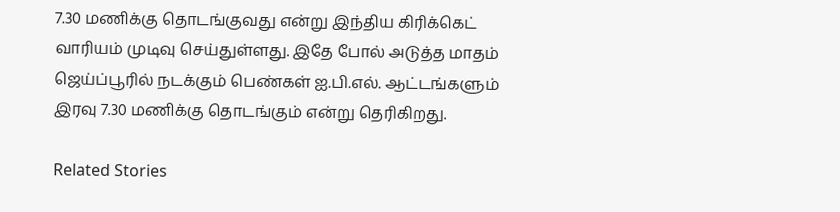7.30 மணிக்கு தொடங்குவது என்று இந்திய கிரிக்கெட் வாரியம் முடிவு செய்துள்ளது. இதே போல் அடுத்த மாதம் ஜெய்ப்பூரில் நடக்கும் பெண்கள் ஐ.பி.எல். ஆட்டங்களும் இரவு 7.30 மணிக்கு தொடங்கும் என்று தெரிகிறது.

Related Stories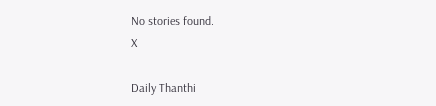No stories found.
X

Daily Thanthi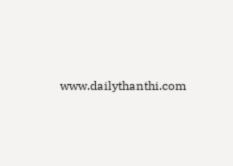www.dailythanthi.com